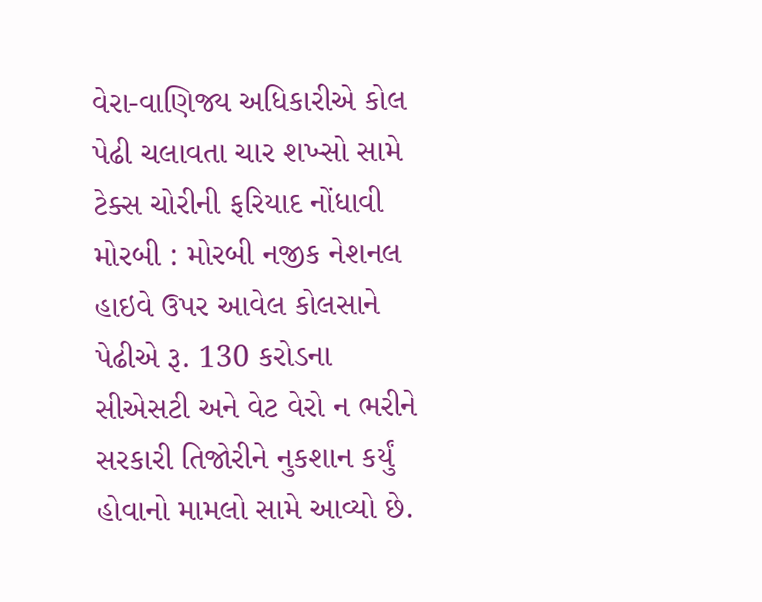વેરા-વાણિજ્ય અધિકારીએ કોલ પેઢી ચલાવતા ચાર શખ્સો સામે ટેક્સ ચોરીની ફરિયાદ નોંધાવી મોરબી : મોરબી નજીક નેશનલ હાઇવે ઉપર આવેલ કોલસાને પેઢીએ રૂ. 130 કરોડના સીએસટી અને વેટ વેરો ન ભરીને સરકારી તિજોરીને નુકશાન કર્યું હોવાનો મામલો સામે આવ્યો છે.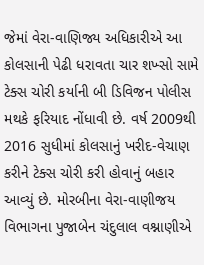જેમાં વેરા-વાણિજ્ય અધિકારીએ આ કોલસાની પેઢી ધરાવતા ચાર શખ્સો સામે ટેક્સ ચોરી કર્યાની બી ડિવિજન પોલીસ મથકે ફરિયાદ નોંધાવી છે. વર્ષ 2009થી 2016 સુધીમાં કોલસાનું ખરીદ-વેચાણ કરીને ટેક્સ ચોરી કરી હોવાનું બહાર આવ્યું છે. મોરબીના વેરા-વાણીજય વિભાગના પુજાબેન ચંદુલાલ વશ્નાણીએ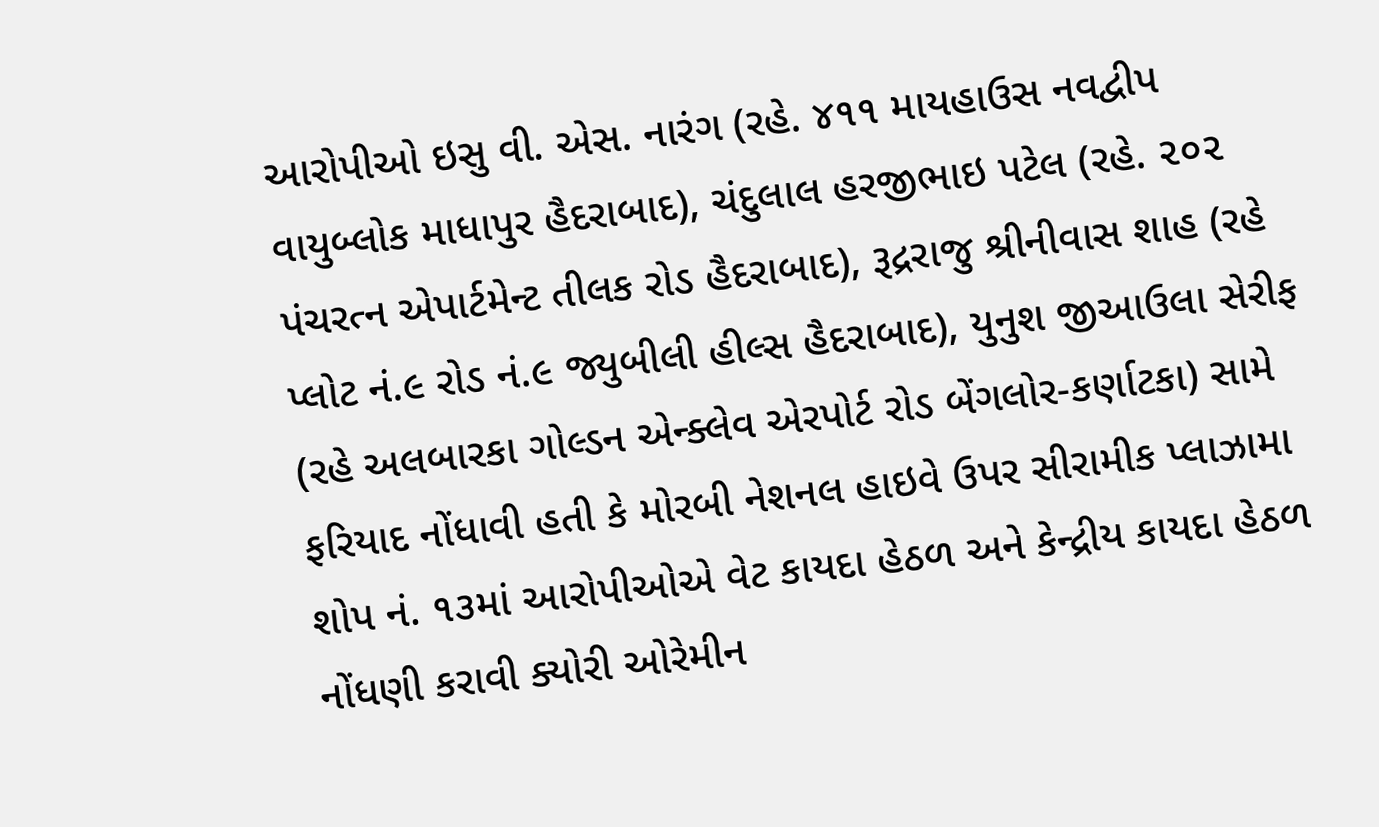આરોપીઓ ઇસુ વી. એસ. નારંગ (રહે. ૪૧૧ માયહાઉસ નવદ્વીપ વાયુબ્લોક માધાપુર હૈદરાબાદ), ચંદુલાલ હરજીભાઇ પટેલ (રહે. ૨૦૨ પંચરત્ન એપાર્ટમેન્ટ તીલક રોડ હૈદરાબાદ), રૂદ્રરાજુ શ્રીનીવાસ શાહ (રહે પ્લોટ નં.૯ રોડ નં.૯ જ્યુબીલી હીલ્સ હૈદરાબાદ), યુનુશ જીઆઉલા સેરીફ (રહે અલબારકા ગોલ્ડન એન્ક્લેવ એરપોર્ટ રોડ બેંગલોર-કર્ણાટકા) સામે ફરિયાદ નોંધાવી હતી કે મોરબી નેશનલ હાઇવે ઉપર સીરામીક પ્લાઝામા શોપ નં. ૧૩માં આરોપીઓએ વેટ કાયદા હેઠળ અને કેન્દ્રીય કાયદા હેઠળ નોંધણી કરાવી ક્યોરી ઓરેમીન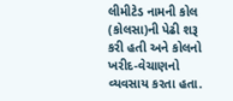લીમીટેડ નામની કોલ (કોલસા)ની પેઢી શરૂ કરી હતી અને કોલનો ખરીદ-વેચાણનો વ્યવસાય કરતા હતા.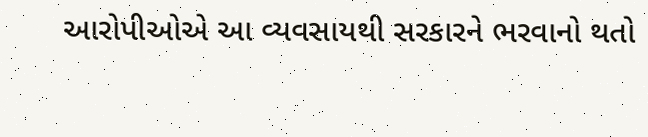આરોપીઓએ આ વ્યવસાયથી સરકારને ભરવાનો થતો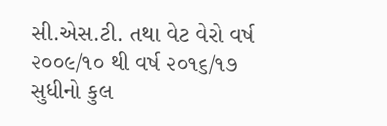સી.એસ.ટી. તથા વેટ વેરો વર્ષ ૨૦૦૯/૧૦ થી વર્ષ ૨૦૧૬/૧૭ સુધીનો કુલ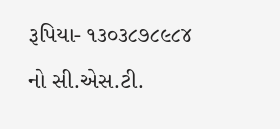રૂપિયા- ૧૩૦૩૮૭૮૯૮૪ નો સી.એસ.ટી.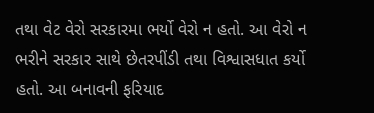તથા વેટ વેરો સરકારમા ભર્યો વેરો ન હતો. આ વેરો ન ભરીને સરકાર સાથે છેતરપીંડી તથા વિશ્વાસધાત કર્યો હતો. આ બનાવની ફરિયાદ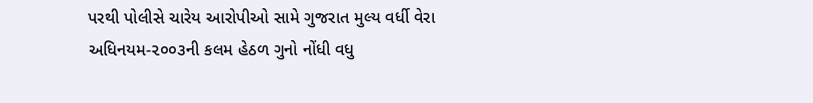પરથી પોલીસે ચારેય આરોપીઓ સામે ગુજરાત મુલ્ય વર્ધી વેરા અધિનયમ-૨૦૦૩ની કલમ હેઠળ ગુનો નોંધી વધુ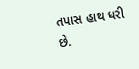તપાસ હાથ ધરી છે.